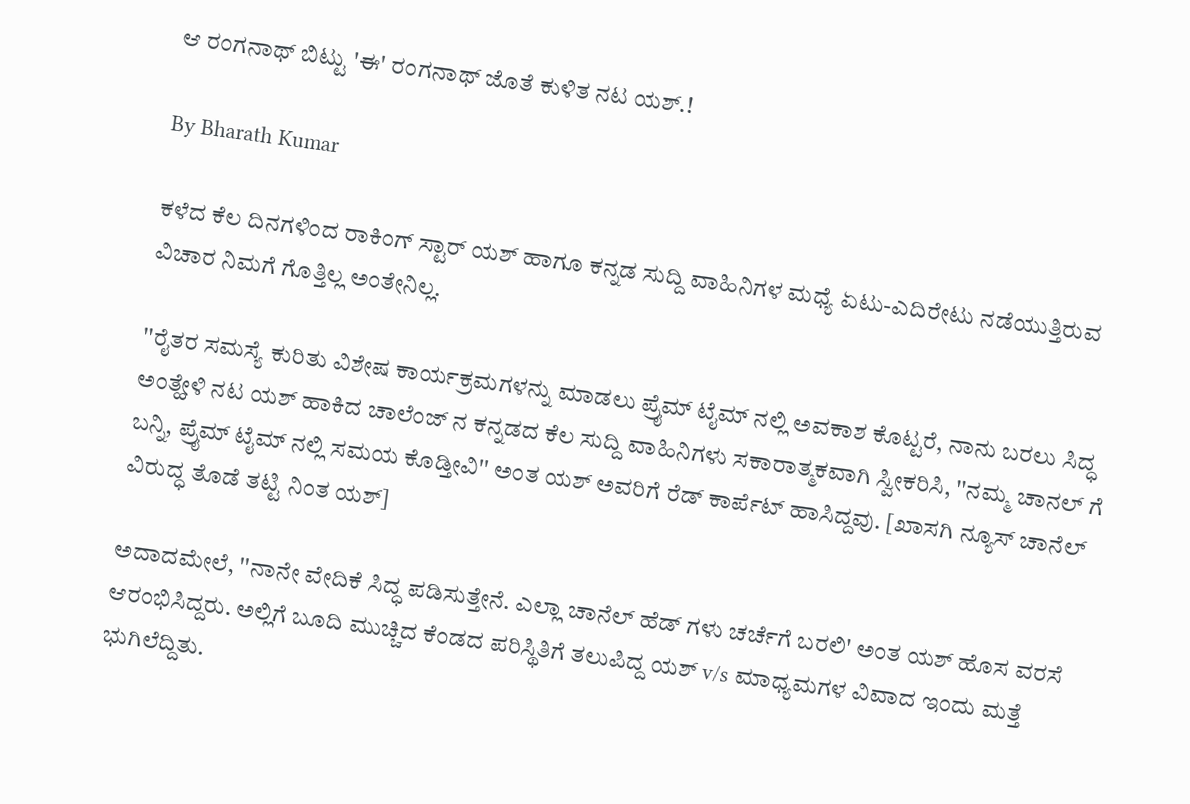ಆ ರಂಗನಾಥ್ ಬಿಟ್ಟು 'ಈ' ರಂಗನಾಥ್ ಜೊತೆ ಕುಳಿತ ನಟ ಯಶ್.!

By Bharath Kumar

ಕಳೆದ ಕೆಲ ದಿನಗಳಿಂದ ರಾಕಿಂಗ್ ಸ್ಟಾರ್ ಯಶ್ ಹಾಗೂ ಕನ್ನಡ ಸುದ್ದಿ ವಾಹಿನಿಗಳ ಮಧ್ಯೆ ಏಟು-ಎದಿರೇಟು ನಡೆಯುತ್ತಿರುವ ವಿಚಾರ ನಿಮಗೆ ಗೊತ್ತಿಲ್ಲ ಅಂತೇನಿಲ್ಲ.

''ರೈತರ ಸಮಸ್ಯೆ ಕುರಿತು ವಿಶೇಷ ಕಾರ್ಯಕ್ರಮಗಳನ್ನು ಮಾಡಲು ಪ್ರೈಮ್ ಟೈಮ್ ನಲ್ಲಿ ಅವಕಾಶ ಕೊಟ್ಟರೆ, ನಾನು ಬರಲು ಸಿದ್ಧ ಅಂತ್ಹೇಳಿ ನಟ ಯಶ್ ಹಾಕಿದ ಚಾಲೆಂಜ್ ನ ಕನ್ನಡದ ಕೆಲ ಸುದ್ದಿ ವಾಹಿನಿಗಳು ಸಕಾರಾತ್ಮಕವಾಗಿ ಸ್ವೀಕರಿಸಿ, ''ನಮ್ಮ ಚಾನಲ್ ಗೆ ಬನ್ನಿ, ಪ್ರೈಮ್ ಟೈಮ್ ನಲ್ಲಿ ಸಮಯ ಕೊಡ್ತೀವಿ'' ಅಂತ ಯಶ್ ಅವರಿಗೆ ರೆಡ್ ಕಾರ್ಪೆಟ್ ಹಾಸಿದ್ದವು. [ಖಾಸಗಿ ನ್ಯೂಸ್ ಚಾನೆಲ್ ವಿರುದ್ಧ ತೊಡೆ ತಟ್ಟಿ ನಿಂತ ಯಶ್]

ಅದಾದಮೇಲೆ, ''ನಾನೇ ವೇದಿಕೆ ಸಿದ್ಧ ಪಡಿಸುತ್ತೇನೆ. ಎಲ್ಲಾ ಚಾನೆಲ್ ಹೆಡ್ ಗಳು ಚರ್ಚೆಗೆ ಬರಲಿ' ಅಂತ ಯಶ್ ಹೊಸ ವರಸೆ ಆರಂಭಿಸಿದ್ದರು. ಅಲ್ಲಿಗೆ ಬೂದಿ ಮುಚ್ಚಿದ ಕೆಂಡದ ಪರಿಸ್ಥಿತಿಗೆ ತಲುಪಿದ್ದ ಯಶ್ v/s ಮಾಧ್ಯಮಗಳ ವಿವಾದ ಇಂದು ಮತ್ತೆ ಭುಗಿಲೆದ್ದಿತು.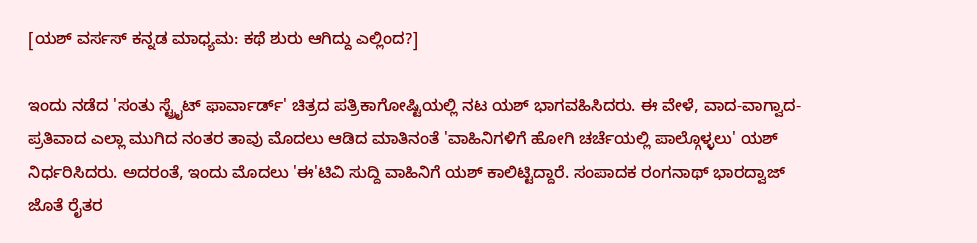[ಯಶ್ ವರ್ಸಸ್ ಕನ್ನಡ ಮಾಧ್ಯಮ: ಕಥೆ ಶುರು ಆಗಿದ್ದು ಎಲ್ಲಿಂದ?]

ಇಂದು ನಡೆದ 'ಸಂತು ಸ್ಟ್ರೈಟ್ ಫಾರ್ವಾರ್ಡ್' ಚಿತ್ರದ ಪತ್ರಿಕಾಗೋಷ್ಟಿಯಲ್ಲಿ ನಟ ಯಶ್ ಭಾಗವಹಿಸಿದರು. ಈ ವೇಳೆ, ವಾದ-ವಾಗ್ವಾದ-ಪ್ರತಿವಾದ ಎಲ್ಲಾ ಮುಗಿದ ನಂತರ ತಾವು ಮೊದಲು ಆಡಿದ ಮಾತಿನಂತೆ 'ವಾಹಿನಿಗಳಿಗೆ ಹೋಗಿ ಚರ್ಚೆಯಲ್ಲಿ ಪಾಲ್ಗೊಳ್ಳಲು' ಯಶ್ ನಿರ್ಧರಿಸಿದರು. ಅದರಂತೆ, ಇಂದು ಮೊದಲು 'ಈ'ಟಿವಿ ಸುದ್ದಿ ವಾಹಿನಿಗೆ ಯಶ್ ಕಾಲಿಟ್ಟಿದ್ದಾರೆ. ಸಂಪಾದಕ ರಂಗನಾಥ್ ಭಾರದ್ವಾಜ್ ಜೊತೆ ರೈತರ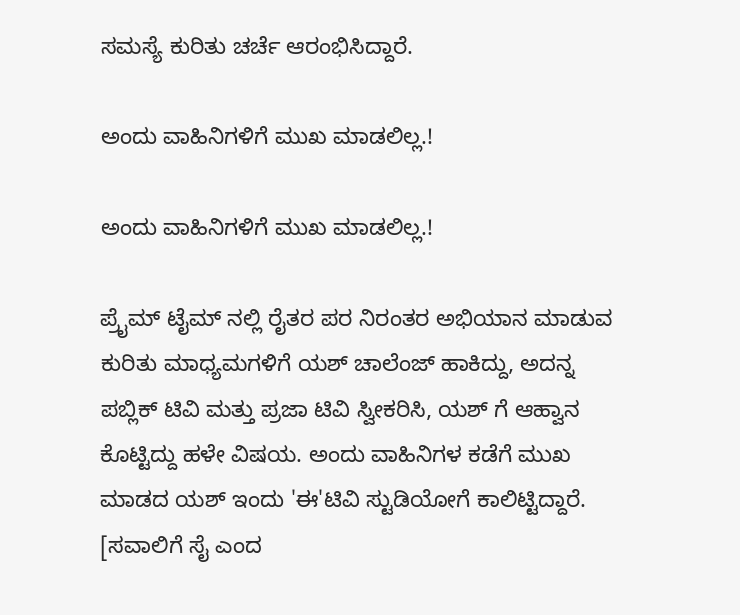ಸಮಸ್ಯೆ ಕುರಿತು ಚರ್ಚೆ ಆರಂಭಿಸಿದ್ದಾರೆ.

ಅಂದು ವಾಹಿನಿಗಳಿಗೆ ಮುಖ ಮಾಡಲಿಲ್ಲ.!

ಅಂದು ವಾಹಿನಿಗಳಿಗೆ ಮುಖ ಮಾಡಲಿಲ್ಲ.!

ಪ್ರೈಮ್ ಟೈಮ್ ನಲ್ಲಿ ರೈತರ ಪರ ನಿರಂತರ ಅಭಿಯಾನ ಮಾಡುವ ಕುರಿತು ಮಾಧ್ಯಮಗಳಿಗೆ ಯಶ್ ಚಾಲೆಂಜ್ ಹಾಕಿದ್ದು, ಅದನ್ನ ಪಬ್ಲಿಕ್ ಟಿವಿ ಮತ್ತು ಪ್ರಜಾ ಟಿವಿ ಸ್ವೀಕರಿಸಿ, ಯಶ್ ಗೆ ಆಹ್ವಾನ ಕೊಟ್ಟಿದ್ದು ಹಳೇ ವಿಷಯ. ಅಂದು ವಾಹಿನಿಗಳ ಕಡೆಗೆ ಮುಖ ಮಾಡದ ಯಶ್ ಇಂದು 'ಈ'ಟಿವಿ ಸ್ಟುಡಿಯೋಗೆ ಕಾಲಿಟ್ಟಿದ್ದಾರೆ. [ಸವಾಲಿಗೆ ಸೈ ಎಂದ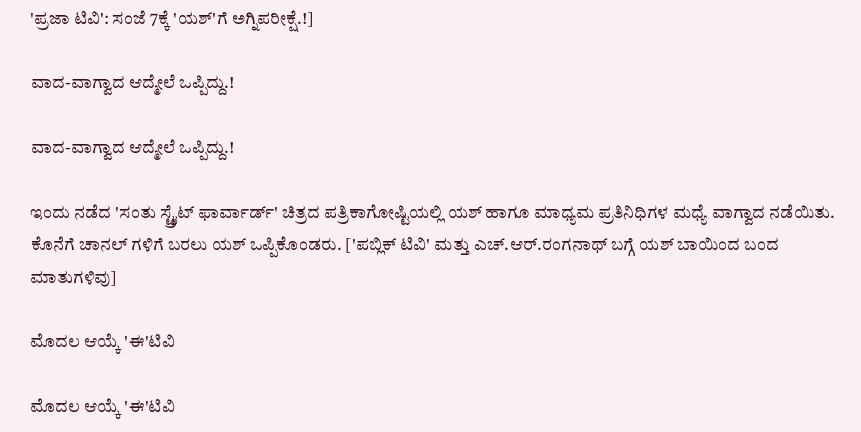'ಪ್ರಜಾ ಟಿವಿ': ಸಂಜೆ 7ಕ್ಕೆ 'ಯಶ್'ಗೆ ಅಗ್ನಿಪರೀಕ್ಷೆ.!]

ವಾದ-ವಾಗ್ವಾದ ಆದ್ಮೇಲೆ ಒಪ್ಪಿದ್ದು.!

ವಾದ-ವಾಗ್ವಾದ ಆದ್ಮೇಲೆ ಒಪ್ಪಿದ್ದು.!

ಇಂದು ನಡೆದ 'ಸಂತು ಸ್ಟ್ರೈಟ್ ಫಾರ್ವಾರ್ಡ್' ಚಿತ್ರದ ಪತ್ರಿಕಾಗೋಷ್ಟಿಯಲ್ಲಿ ಯಶ್ ಹಾಗೂ ಮಾಧ್ಯಮ ಪ್ರತಿನಿಧಿಗಳ ಮಧ್ಯೆ ವಾಗ್ವಾದ ನಡೆಯಿತು. ಕೊನೆಗೆ ಚಾನಲ್ ಗಳಿಗೆ ಬರಲು ಯಶ್ ಒಪ್ಪಿಕೊಂಡರು. ['ಪಬ್ಲಿಕ್ ಟಿವಿ' ಮತ್ತು ಎಚ್.ಆರ್.ರಂಗನಾಥ್ ಬಗ್ಗೆ ಯಶ್ ಬಾಯಿಂದ ಬಂದ ಮಾತುಗಳಿವು]

ಮೊದಲ ಆಯ್ಕೆ 'ಈ'ಟಿವಿ

ಮೊದಲ ಆಯ್ಕೆ 'ಈ'ಟಿವಿ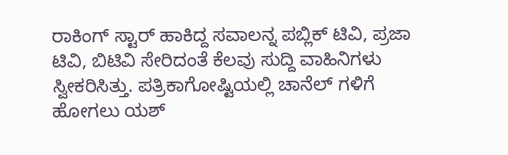ರಾಕಿಂಗ್ ಸ್ಟಾರ್ ಹಾಕಿದ್ದ ಸವಾಲನ್ನ ಪಬ್ಲಿಕ್ ಟಿವಿ, ಪ್ರಜಾ ಟಿವಿ, ಬಿಟಿವಿ ಸೇರಿದಂತೆ ಕೆಲವು ಸುದ್ದಿ ವಾಹಿನಿಗಳು ಸ್ವೀಕರಿಸಿತ್ತು. ಪತ್ರಿಕಾಗೋಷ್ಟಿಯಲ್ಲಿ ಚಾನೆಲ್ ಗಳಿಗೆ ಹೋಗಲು ಯಶ್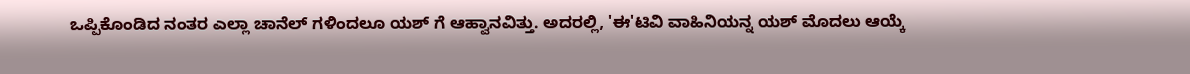ಒಪ್ಪಿಕೊಂಡಿದ ನಂತರ ಎಲ್ಲಾ ಚಾನೆಲ್ ಗಳಿಂದಲೂ ಯಶ್ ಗೆ ಆಹ್ವಾನವಿತ್ತು. ಅದರಲ್ಲಿ, 'ಈ'ಟಿವಿ ವಾಹಿನಿಯನ್ನ ಯಶ್ ಮೊದಲು ಆಯ್ಕೆ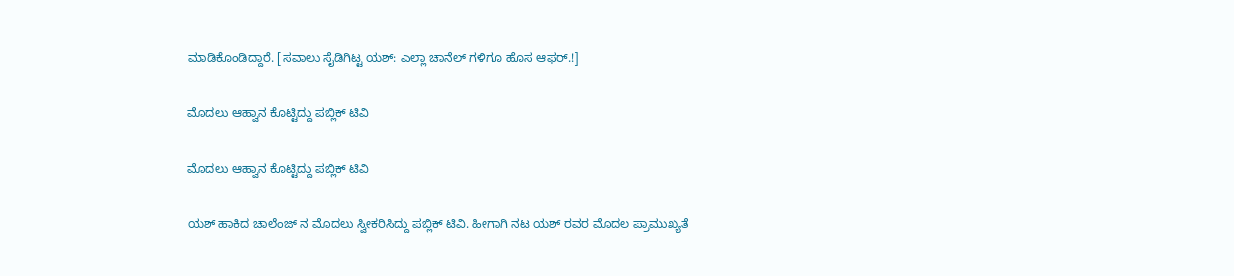ಮಾಡಿಕೊಂಡಿದ್ದಾರೆ. [ಸವಾಲು ಸೈಡಿಗಿಟ್ಟ ಯಶ್: ಎಲ್ಲಾ ಚಾನೆಲ್ ಗಳಿಗೂ ಹೊಸ ಆಫರ್.!]

ಮೊದಲು ಆಹ್ವಾನ ಕೊಟ್ಟಿದ್ದು ಪಬ್ಲಿಕ್ ಟಿವಿ

ಮೊದಲು ಆಹ್ವಾನ ಕೊಟ್ಟಿದ್ದು ಪಬ್ಲಿಕ್ ಟಿವಿ

ಯಶ್ ಹಾಕಿದ ಚಾಲೆಂಜ್ ನ ಮೊದಲು ಸ್ವೀಕರಿಸಿದ್ದು ಪಬ್ಲಿಕ್ ಟಿವಿ. ಹೀಗಾಗಿ ನಟ ಯಶ್ ರವರ ಮೊದಲ ಪ್ರಾಮುಖ್ಯತೆ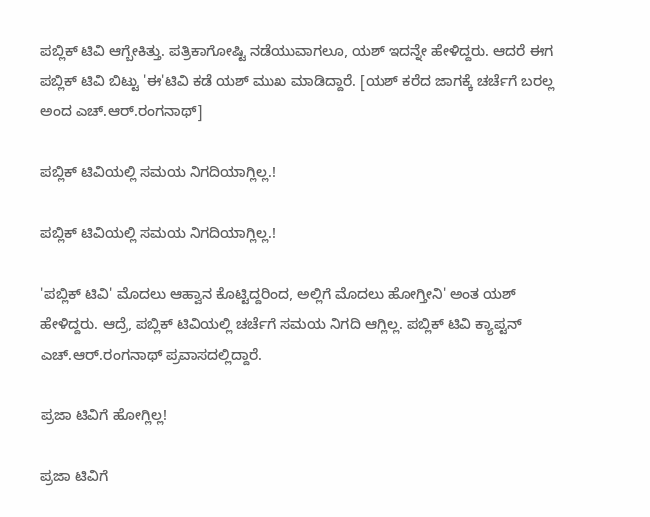ಪಬ್ಲಿಕ್ ಟಿವಿ ಆಗ್ಬೇಕಿತ್ತು. ಪತ್ರಿಕಾಗೋಷ್ಟಿ ನಡೆಯುವಾಗಲೂ, ಯಶ್ ಇದನ್ನೇ ಹೇಳಿದ್ದರು. ಆದರೆ ಈಗ ಪಬ್ಲಿಕ್ ಟಿವಿ ಬಿಟ್ಟು 'ಈ'ಟಿವಿ ಕಡೆ ಯಶ್ ಮುಖ ಮಾಡಿದ್ದಾರೆ. [ಯಶ್ ಕರೆದ ಜಾಗಕ್ಕೆ ಚರ್ಚೆಗೆ ಬರಲ್ಲ ಅಂದ ಎಚ್.ಆರ್.ರಂಗನಾಥ್]

ಪಬ್ಲಿಕ್ ಟಿವಿಯಲ್ಲಿ ಸಮಯ ನಿಗದಿಯಾಗ್ಲಿಲ್ಲ.!

ಪಬ್ಲಿಕ್ ಟಿವಿಯಲ್ಲಿ ಸಮಯ ನಿಗದಿಯಾಗ್ಲಿಲ್ಲ.!

'ಪಬ್ಲಿಕ್ ಟಿವಿ' ಮೊದಲು ಆಹ್ವಾನ ಕೊಟ್ಟಿದ್ದರಿಂದ, ಅಲ್ಲಿಗೆ ಮೊದಲು ಹೋಗ್ತೀನಿ' ಅಂತ ಯಶ್ ಹೇಳಿದ್ದರು. ಆದ್ರೆ, ಪಬ್ಲಿಕ್ ಟಿವಿಯಲ್ಲಿ ಚರ್ಚೆಗೆ ಸಮಯ ನಿಗದಿ ಆಗ್ಲಿಲ್ಲ. ಪಬ್ಲಿಕ್ ಟಿವಿ ಕ್ಯಾಪ್ಟನ್ ಎಚ್.ಆರ್.ರಂಗನಾಥ್ ಪ್ರವಾಸದಲ್ಲಿದ್ದಾರೆ.

ಪ್ರಜಾ ಟಿವಿಗೆ ಹೋಗ್ಲಿಲ್ಲ!

ಪ್ರಜಾ ಟಿವಿಗೆ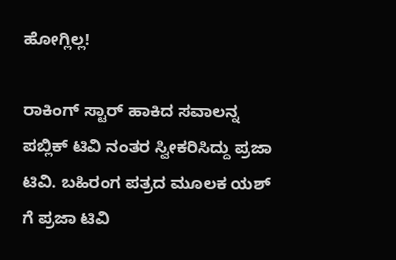ಹೋಗ್ಲಿಲ್ಲ!

ರಾಕಿಂಗ್ ಸ್ಟಾರ್ ಹಾಕಿದ ಸವಾಲನ್ನ ಪಬ್ಲಿಕ್ ಟಿವಿ ನಂತರ ಸ್ವೀಕರಿಸಿದ್ದು ಪ್ರಜಾ ಟಿವಿ. ಬಹಿರಂಗ ಪತ್ರದ ಮೂಲಕ ಯಶ್ ಗೆ ಪ್ರಜಾ ಟಿವಿ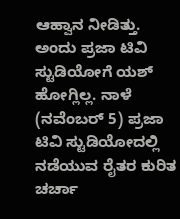ಆಹ್ವಾನ ನೀಡಿತ್ತು. ಅಂದು ಪ್ರಜಾ ಟಿವಿ ಸ್ಟುಡಿಯೋಗೆ ಯಶ್ ಹೋಗ್ಲಿಲ್ಲ. ನಾಳೆ (ನವೆಂಬರ್ 5) ಪ್ರಜಾ ಟಿವಿ ಸ್ಟುಡಿಯೋದಲ್ಲಿ ನಡೆಯುವ ರೈತರ ಕುರಿತ ಚರ್ಚಾ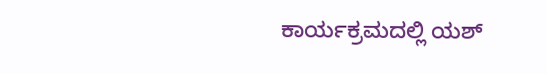ಕಾರ್ಯಕ್ರಮದಲ್ಲಿ ಯಶ್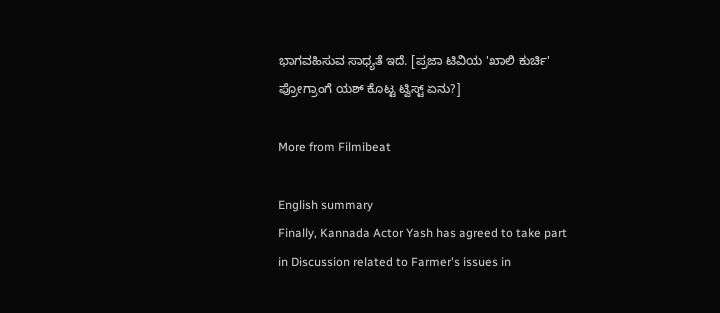ಭಾಗವಹಿಸುವ ಸಾಧ್ಯತೆ ಇದೆ. [ಪ್ರಜಾ ಟಿವಿಯ 'ಖಾಲಿ ಕುರ್ಚಿ' ಪ್ರೋಗ್ರಾಂಗೆ ಯಶ್ ಕೊಟ್ಟ ಟ್ವಿಸ್ಟ್ ಏನು?]

More from Filmibeat

English summary
Finally, Kannada Actor Yash has agreed to take part in Discussion related to Farmer's issues in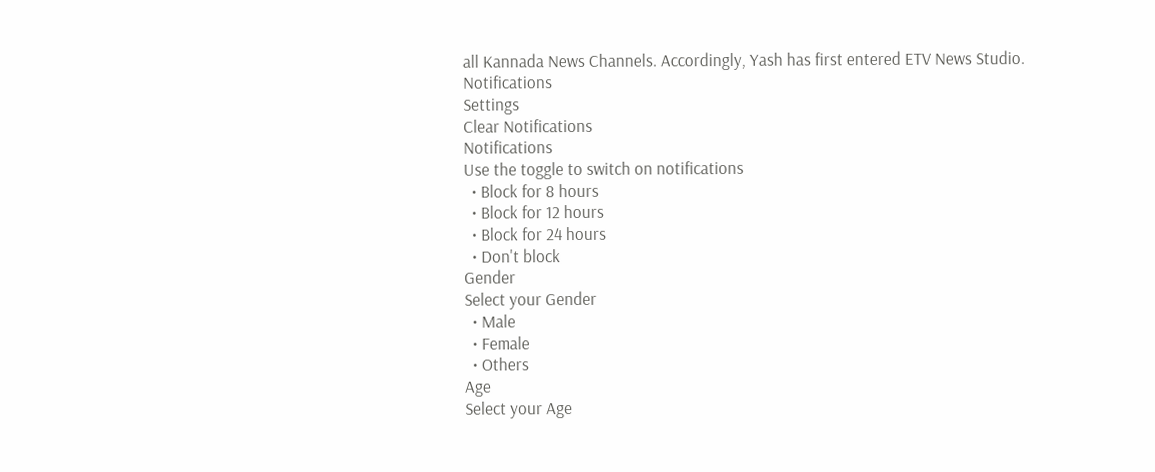all Kannada News Channels. Accordingly, Yash has first entered ETV News Studio.
Notifications
Settings
Clear Notifications
Notifications
Use the toggle to switch on notifications
  • Block for 8 hours
  • Block for 12 hours
  • Block for 24 hours
  • Don't block
Gender
Select your Gender
  • Male
  • Female
  • Others
Age
Select your Age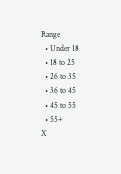Range
  • Under 18
  • 18 to 25
  • 26 to 35
  • 36 to 45
  • 45 to 55
  • 55+
X